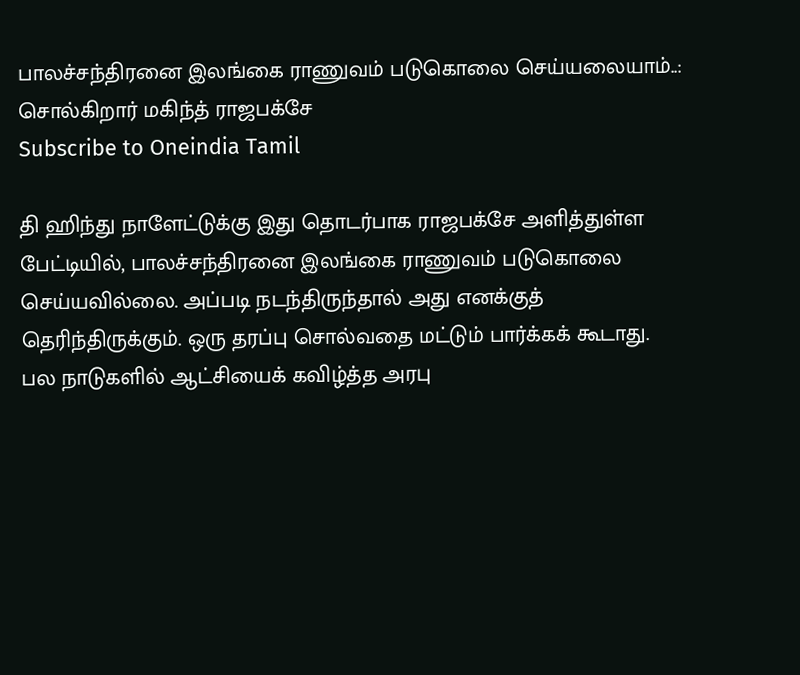பாலச்சந்திரனை இலங்கை ராணுவம் படுகொலை செய்யலையாம்..: சொல்கிறார் மகிந்த் ராஜபக்சே
Subscribe to Oneindia Tamil

தி ஹிந்து நாளேட்டுக்கு இது தொடர்பாக ராஜபக்சே அளித்துள்ள பேட்டியில், பாலச்சந்திரனை இலங்கை ராணுவம் படுகொலை செய்யவில்லை. அப்படி நடந்திருந்தால் அது எனக்குத் தெரிந்திருக்கும். ஒரு தரப்பு சொல்வதை மட்டும் பார்க்கக் கூடாது.
பல நாடுகளில் ஆட்சியைக் கவிழ்த்த அரபு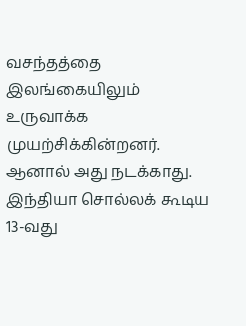வசந்தத்தை இலங்கையிலும் உருவாக்க முயற்சிக்கின்றனர். ஆனால் அது நடக்காது. இந்தியா சொல்லக் கூடிய 13-வது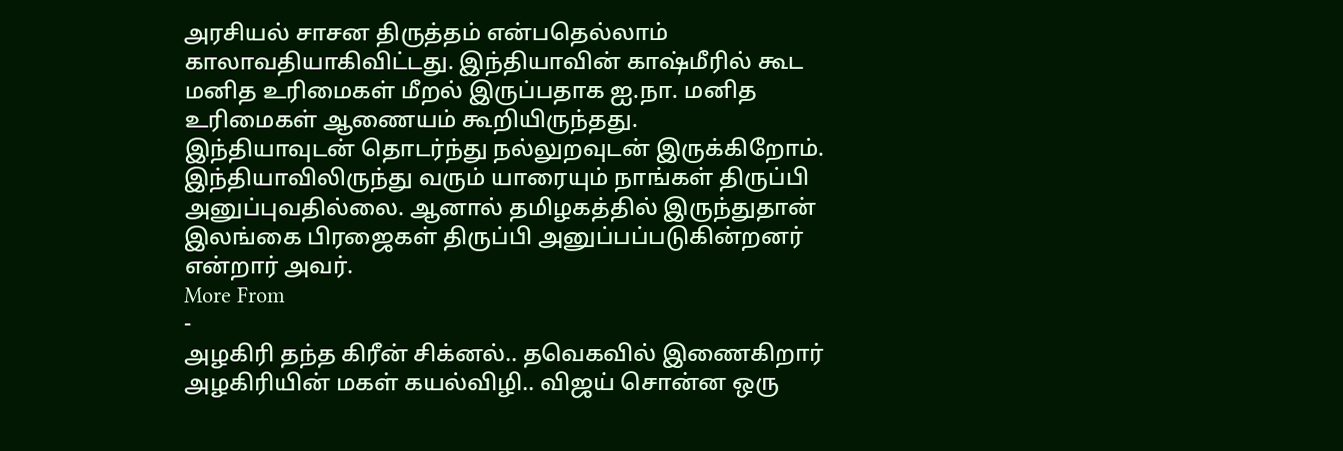அரசியல் சாசன திருத்தம் என்பதெல்லாம் காலாவதியாகிவிட்டது. இந்தியாவின் காஷ்மீரில் கூட மனித உரிமைகள் மீறல் இருப்பதாக ஐ.நா. மனித உரிமைகள் ஆணையம் கூறியிருந்தது.
இந்தியாவுடன் தொடர்ந்து நல்லுறவுடன் இருக்கிறோம். இந்தியாவிலிருந்து வரும் யாரையும் நாங்கள் திருப்பி அனுப்புவதில்லை. ஆனால் தமிழகத்தில் இருந்துதான் இலங்கை பிரஜைகள் திருப்பி அனுப்பப்படுகின்றனர் என்றார் அவர்.
More From
-
அழகிரி தந்த கிரீன் சிக்னல்.. தவெகவில் இணைகிறார் அழகிரியின் மகள் கயல்விழி.. விஜய் சொன்ன ஒரு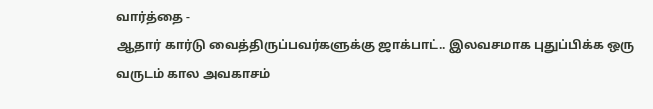வார்த்தை -
ஆதார் கார்டு வைத்திருப்பவர்களுக்கு ஜாக்பாட்.. இலவசமாக புதுப்பிக்க ஒரு வருடம் கால அவகாசம்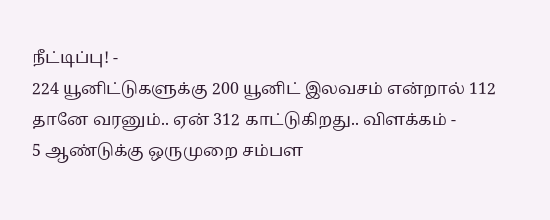நீட்டிப்பு! -
224 யூனிட்டுகளுக்கு 200 யூனிட் இலவசம் என்றால் 112 தானே வரனும்.. ஏன் 312 காட்டுகிறது.. விளக்கம் -
5 ஆண்டுக்கு ஒருமுறை சம்பள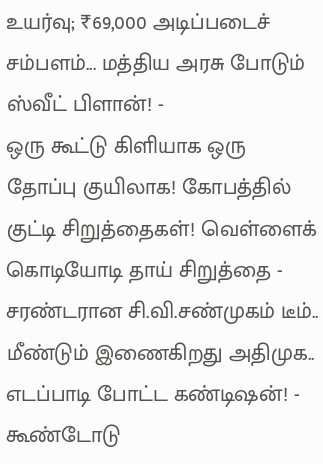உயர்வு; ₹69,000 அடிப்படைச் சம்பளம்... மத்திய அரசு போடும் ஸ்வீட் பிளான்! -
ஒரு கூட்டு கிளியாக ஒரு தோப்பு குயிலாக! கோபத்தில் குட்டி சிறுத்தைகள்! வெள்ளைக் கொடியோடி தாய் சிறுத்தை -
சரண்டரான சி.வி.சண்முகம் டீம்.. மீண்டும் இணைகிறது அதிமுக.. எடப்பாடி போட்ட கண்டிஷன்! -
கூண்டோடு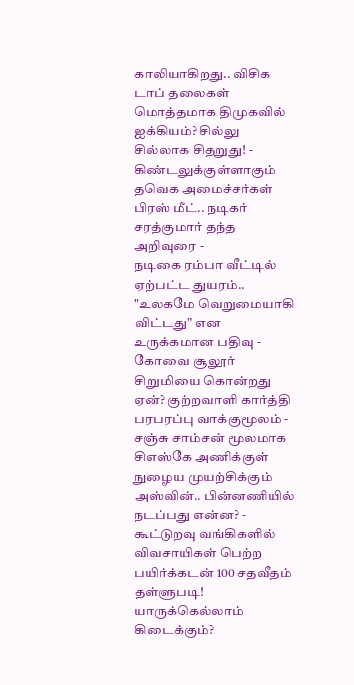காலியாகிறது.. விசிக டாப் தலைகள் மொத்தமாக திமுகவில் ஐக்கியம்? சில்லு சில்லாக சிதறுது! -
கிண்டலுக்குள்ளாகும் தவெக அமைச்சர்கள் பிரஸ் மீட்.. நடிகர் சரத்குமார் தந்த அறிவுரை -
நடிகை ரம்பா வீட்டில் ஏற்பட்ட துயரம்.. "உலகமே வெறுமையாகி விட்டது” என உருக்கமான பதிவு -
கோவை சூலூர் சிறுமியை கொன்றது ஏன்? குற்றவாளி கார்த்தி பரபரப்பு வாக்குமூலம் -
சஞ்சு சாம்சன் மூலமாக சிஎஸ்கே அணிக்குள் நுழைய முயற்சிக்கும் அஸ்வின்.. பின்னணியில் நடப்பது என்ன? -
கூட்டுறவு வங்கிகளில் விவசாயிகள் பெற்ற பயிர்க்கடன் 100 சதவீதம் தள்ளுபடி! யாருக்கெல்லாம் கிடைக்கும்?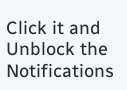Click it and Unblock the Notifications